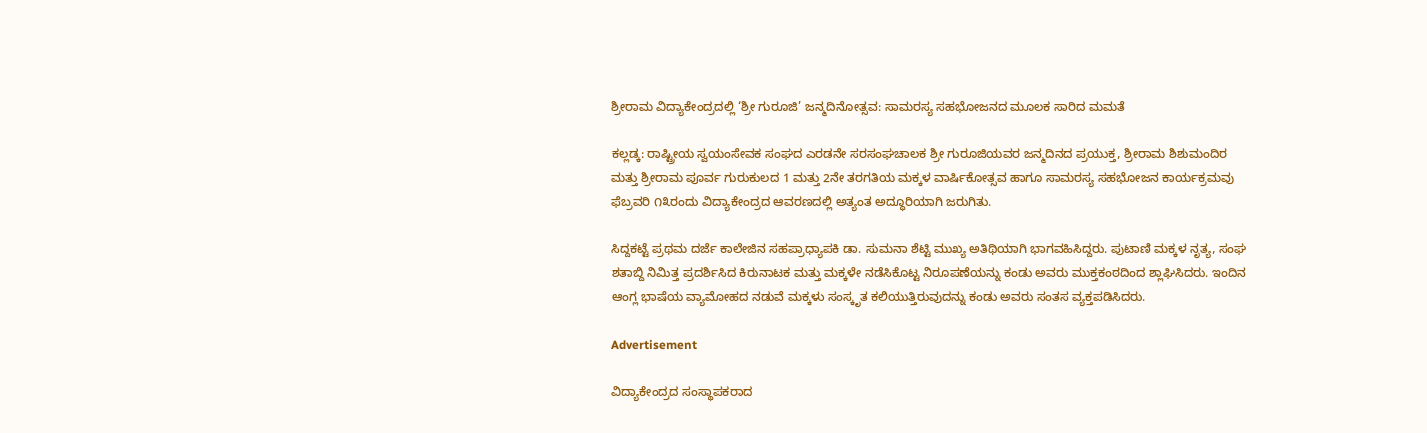ಶ್ರೀರಾಮ ವಿದ್ಯಾಕೇಂದ್ರದಲ್ಲಿ ‘ಶ್ರೀ ಗುರೂಜಿ’ ಜನ್ಮದಿನೋತ್ಸವ: ಸಾಮರಸ್ಯ ಸಹಭೋಜನದ ಮೂಲಕ ಸಾರಿದ ಮಮತೆ

ಕಲ್ಲಡ್ಕ: ರಾಷ್ಟ್ರೀಯ ಸ್ವಯಂಸೇವಕ ಸಂಘದ ಎರಡನೇ ಸರಸಂಘಚಾಲಕ ಶ್ರೀ ಗುರೂಜಿಯವರ ಜನ್ಮದಿನದ ಪ್ರಯುಕ್ತ, ಶ್ರೀರಾಮ ಶಿಶುಮಂದಿರ ಮತ್ತು ಶ್ರೀರಾಮ ಪೂರ್ವ ಗುರುಕುಲದ 1 ಮತ್ತು 2ನೇ ತರಗತಿಯ ಮಕ್ಕಳ ವಾರ್ಷಿಕೋತ್ಸವ ಹಾಗೂ ಸಾಮರಸ್ಯ ಸಹಭೋಜನ ಕಾರ್ಯಕ್ರಮವು ಫೆಬ್ರವರಿ ೧೩ರಂದು ವಿದ್ಯಾಕೇಂದ್ರದ ಆವರಣದಲ್ಲಿ ಅತ್ಯಂತ ಅದ್ಧೂರಿಯಾಗಿ ಜರುಗಿತು.

ಸಿದ್ದಕಟ್ಟೆ ಪ್ರಥಮ ದರ್ಜೆ ಕಾಲೇಜಿನ ಸಹಪ್ರಾಧ್ಯಾಪಕಿ ಡಾ. ಸುಮನಾ ಶೆಟ್ಟಿ ಮುಖ್ಯ ಅತಿಥಿಯಾಗಿ ಭಾಗವಹಿಸಿದ್ದರು. ಪುಟಾಣಿ ಮಕ್ಕಳ ನೃತ್ಯ, ಸಂಘ ಶತಾಬ್ದಿ ನಿಮಿತ್ತ ಪ್ರದರ್ಶಿಸಿದ ಕಿರುನಾಟಕ ಮತ್ತು ಮಕ್ಕಳೇ ನಡೆಸಿಕೊಟ್ಟ ನಿರೂಪಣೆಯನ್ನು ಕಂಡು ಅವರು ಮುಕ್ತಕಂಠದಿಂದ ಶ್ಲಾಘಿಸಿದರು. ಇಂದಿನ ಆಂಗ್ಲ ಭಾಷೆಯ ವ್ಯಾಮೋಹದ ನಡುವೆ ಮಕ್ಕಳು ಸಂಸ್ಕೃತ ಕಲಿಯುತ್ತಿರುವುದನ್ನು ಕಂಡು ಅವರು ಸಂತಸ ವ್ಯಕ್ತಪಡಿಸಿದರು.

Advertisement

ವಿದ್ಯಾಕೇಂದ್ರದ ಸಂಸ್ಥಾಪಕರಾದ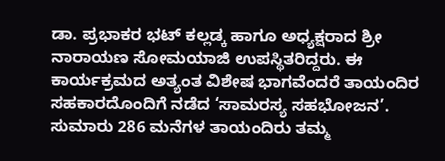ಡಾ. ಪ್ರಭಾಕರ ಭಟ್ ಕಲ್ಲಡ್ಕ ಹಾಗೂ ಅಧ್ಯಕ್ಷರಾದ ಶ್ರೀ ನಾರಾಯಣ ಸೋಮಯಾಜಿ ಉಪಸ್ಥಿತರಿದ್ದರು. ಈ ಕಾರ್ಯಕ್ರಮದ ಅತ್ಯಂತ ವಿಶೇಷ ಭಾಗವೆಂದರೆ ತಾಯಂದಿರ ಸಹಕಾರದೊಂದಿಗೆ ನಡೆದ ‘ಸಾಮರಸ್ಯ ಸಹಭೋಜನ’. ಸುಮಾರು 286 ಮನೆಗಳ ತಾಯಂದಿರು ತಮ್ಮ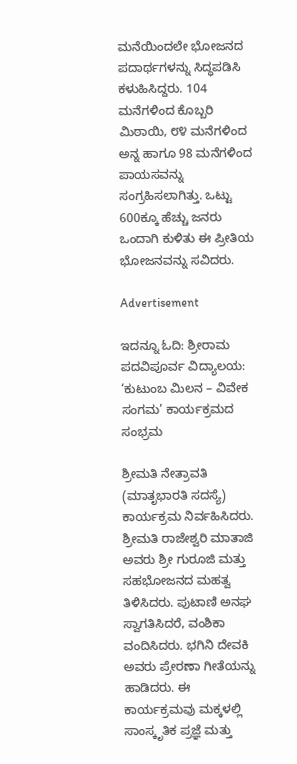ಮನೆಯಿಂದಲೇ ಭೋಜನದ ಪದಾರ್ಥಗಳನ್ನು ಸಿದ್ಧಪಡಿಸಿ ಕಳುಹಿಸಿದ್ದರು. 104 ಮನೆಗಳಿಂದ ಕೊಬ್ಬರಿ ಮಿಠಾಯಿ, ೮೪ ಮನೆಗಳಿಂದ ಅನ್ನ ಹಾಗೂ 98 ಮನೆಗಳಿಂದ ಪಾಯಸವನ್ನು ಸಂಗ್ರಹಿಸಲಾಗಿತ್ತು. ಒಟ್ಟು 600ಕ್ಕೂ ಹೆಚ್ಚು ಜನರು ಒಂದಾಗಿ ಕುಳಿತು ಈ ಪ್ರೀತಿಯ ಭೋಜನವನ್ನು ಸವಿದರು.

Advertisement

ಇದನ್ನೂ ಓದಿ: ಶ್ರೀರಾಮ ಪದವಿಪೂರ್ವ ವಿದ್ಯಾಲಯ: ‘ಕುಟುಂಬ ಮಿಲನ – ವಿವೇಕ ಸಂಗಮ’ ಕಾರ್ಯಕ್ರಮದ ಸಂಭ್ರಮ

ಶ್ರೀಮತಿ ನೇತ್ರಾವತಿ (ಮಾತೃಭಾರತಿ ಸದಸ್ಯೆ) ಕಾರ್ಯಕ್ರಮ ನಿರ್ವಹಿಸಿದರು. ಶ್ರೀಮತಿ ರಾಜೇಶ್ವರಿ ಮಾತಾಜಿ ಅವರು ಶ್ರೀ ಗುರೂಜಿ ಮತ್ತು ಸಹಭೋಜನದ ಮಹತ್ವ ತಿಳಿಸಿದರು. ಪುಟಾಣಿ ಅನಘ ಸ್ವಾಗತಿಸಿದರೆ, ವಂಶಿಕಾ ವಂದಿಸಿದರು. ಭಗಿನಿ ದೇವಕಿ ಅವರು ಪ್ರೇರಣಾ ಗೀತೆಯನ್ನು ಹಾಡಿದರು. ಈ ಕಾರ್ಯಕ್ರಮವು ಮಕ್ಕಳಲ್ಲಿ ಸಾಂಸ್ಕೃತಿಕ ಪ್ರಜ್ಞೆ ಮತ್ತು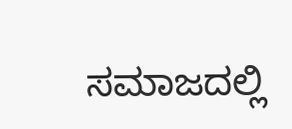ಸಮಾಜದಲ್ಲಿ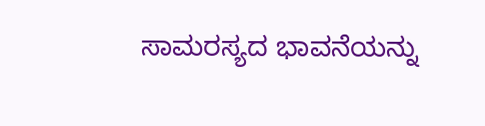ಸಾಮರಸ್ಯದ ಭಾವನೆಯನ್ನು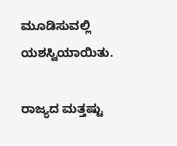ಮೂಡಿಸುವಲ್ಲಿ ಯಶಸ್ವಿಯಾಯಿತು.

ರಾಜ್ಯದ ಮತ್ತಷ್ಟು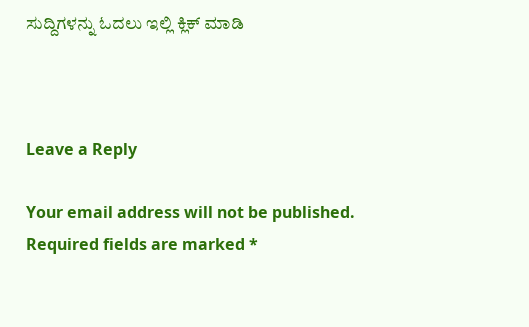ಸುದ್ದಿಗಳನ್ನು ಓದಲು ಇಲ್ಲಿ ಕ್ಲಿಕ್‌ ಮಾಡಿ



Leave a Reply

Your email address will not be published. Required fields are marked *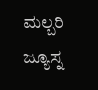ಮಲ್ಬರಿ ಜ್ಯೂಸ್ನ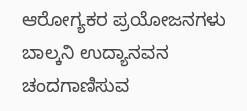ಆರೋಗ್ಯಕರ ಪ್ರಯೋಜನಗಳು ಬಾಲ್ಕನಿ ಉದ್ಯಾನವನ ಚಂದಗಾಣಿಸುವ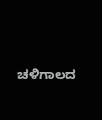ಚಳಿಗಾಲದ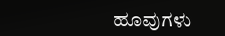ಹೂವುಗಳು